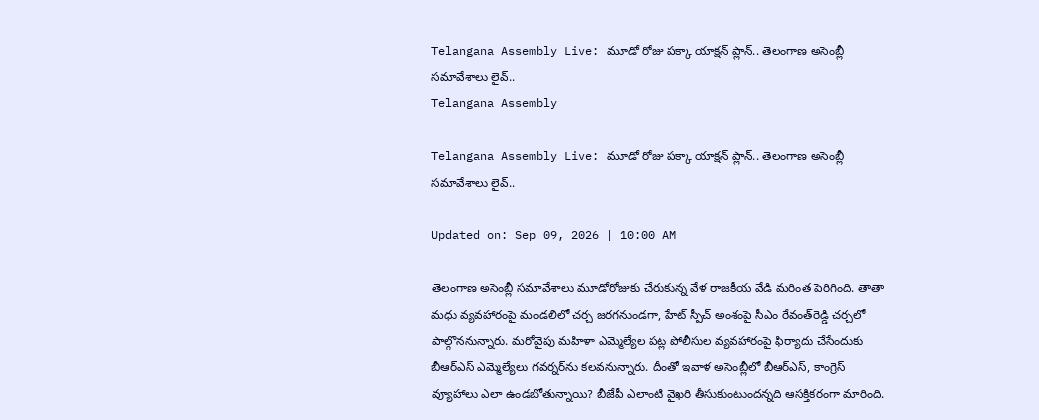Telangana Assembly Live: మూడో రోజు పక్కా యాక్షన్ ప్లాన్.. తెలంగాణ అసెంబ్లీ సమావేశాలు లైవ్..
Telangana Assembly

Telangana Assembly Live: మూడో రోజు పక్కా యాక్షన్ ప్లాన్.. తెలంగాణ అసెంబ్లీ సమావేశాలు లైవ్..

Updated on: Sep 09, 2026 | 10:00 AM

తెలంగాణ అసెంబ్లీ సమావేశాలు మూడోరోజుకు చేరుకున్న వేళ రాజకీయ వేడి మరింత పెరిగింది. తాతా మధు వ్యవహారంపై మండలిలో చర్చ జరగనుండగా, హేట్ స్పీచ్ అంశంపై సీఎం రేవంత్‌రెడ్డి చర్చలో పాల్గొననున్నారు. మరోవైపు మహిళా ఎమ్మెల్యేల పట్ల పోలీసుల వ్యవహారంపై ఫిర్యాదు చేసేందుకు బీఆర్ఎస్ ఎమ్మెల్యేలు గవర్నర్‌ను కలవనున్నారు. దీంతో ఇవాళ అసెంబ్లీలో బీఆర్ఎస్, కాంగ్రెస్ వ్యూహాలు ఎలా ఉండబోతున్నాయి? బీజేపీ ఎలాంటి వైఖరి తీసుకుంటుందన్నది ఆసక్తికరంగా మారింది.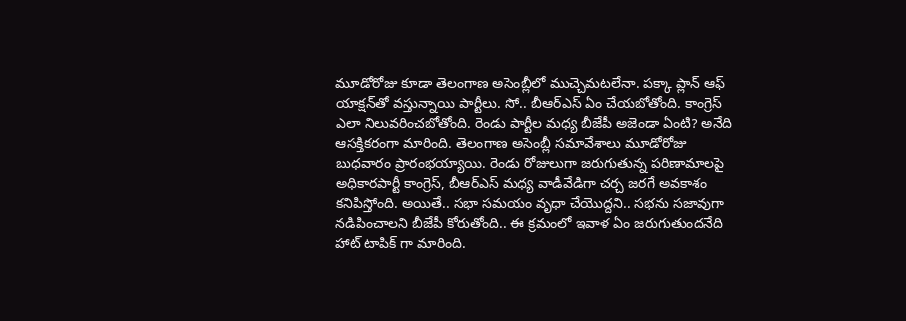మూడోరోజు కూడా తెలంగాణ అసెంబ్లీలో ముచ్చెమటలేనా. పక్కా ప్లాన్ ఆఫ్ యాక్షన్‌తో వస్తున్నాయి పార్టీలు. సో.. బీఆర్ఎస్ ఏం చేయబోతోంది. కాంగ్రెస్ ఎలా నిలువరించబోతోంది. రెండు పార్టీల మధ్య బీజేపీ అజెండా ఏంటి? అనేది ఆసక్తికరంగా మారింది. తెలంగాణ అసెంబ్లీ సమావేశాలు మూడోరోజు బుధవారం ప్రారంభయ్యాయి. రెండు రోజులుగా జరుగుతున్న పరిణామాలపై అధికారపార్టీ కాంగ్రెస్, బీఆర్ఎస్ మధ్య వాడీవేడిగా చర్చ జరగే అవకాశం కనిపిస్తోంది. అయితే.. సభా సమయం వృధా చేయొద్దని.. సభను సజావుగా నడిపించాలని బీజేపీ కోరుతోంది.. ఈ క్రమంలో ఇవాళ ఏం జరుగుతుందనేది హాట్ టాపిక్ గా మారింది.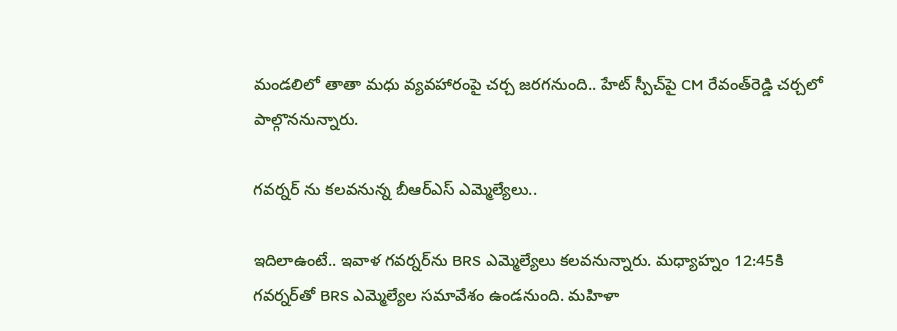మండలిలో తాతా మధు వ్యవహారంపై చర్చ జరగనుంది.. హేట్‌ స్పీచ్‌పై CM రేవంత్‌రెడ్డి చర్చలో పాల్గొననున్నారు.

గవర్నర్ ను కలవనున్న బీఆర్ఎస్ ఎమ్మెల్యేలు..

ఇదిలాఉంటే.. ఇవాళ గవర్నర్‌ను BRS ఎమ్మెల్యేలు కలవనున్నారు. మధ్యాహ్నం 12:45కి గవర్నర్‌తో BRS ఎమ్మెల్యేల సమావేశం ఉండనుంది. మహిళా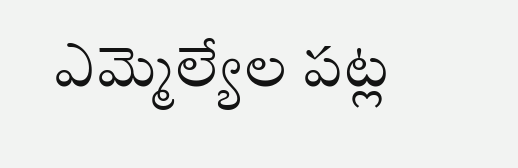ఎమ్మెల్యేల పట్ల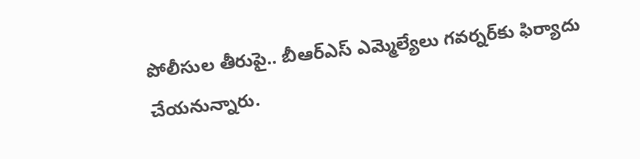పోలీసుల తీరుపై.. బీఆర్ఎస్ ఎమ్మెల్యేలు గవర్నర్‌కు ఫిర్యాదు చేయనున్నారు.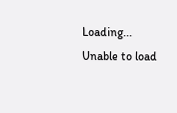Loading...
Unable to load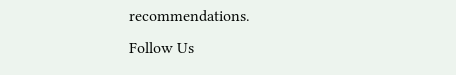recommendations.
Follow Us